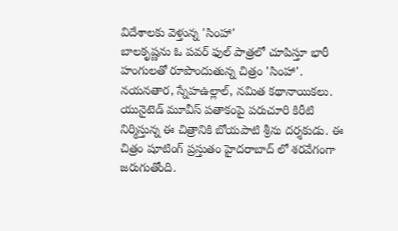విదేశాలకు వెళ్తున్న 'సింహా'
బాలకృష్ణను ఓ పవర్ ఫుల్ పాత్రలో చూపిస్తూ భారీ హంగులతో రూపొందుతున్న చిత్రం 'సింహా'. నయనతార, స్నేహఉల్లాల్, నమిత కథానాయికలు. యునైటెడ్ మూవీస్ పతాకంపై పరుచూరి కిరీటి నిర్మిస్తున్న ఈ చిత్రానికి బోయపాటి శ్రీను దర్శకుడు. ఈ చిత్రం షూటింగ్ ప్రస్తుతం హైదరాబాద్ లో శరవేగంగా జరుగుతోంది.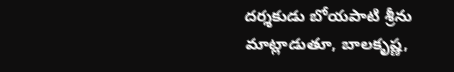దర్శకుడు బోయపాటి శ్రీను మాట్లాడుతూ, బాలకృష్ణ,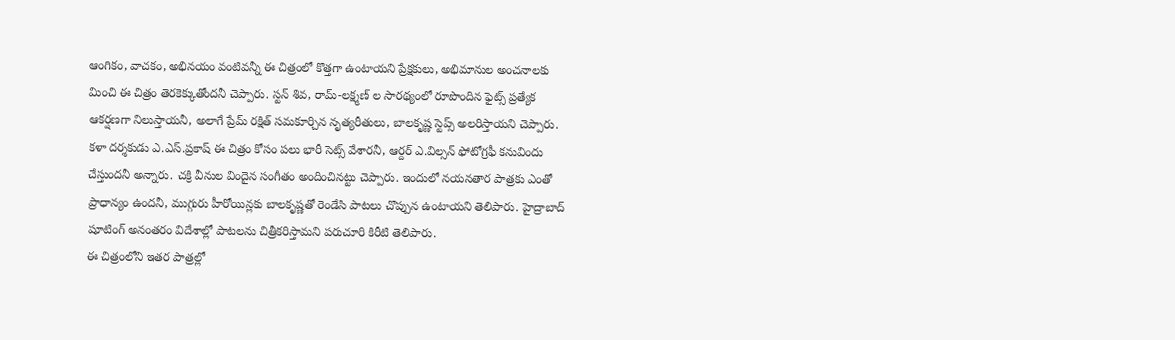ఆంగికం, వాచకం, అభినయం వంటివన్నీ ఈ చిత్రంలో కొత్తగా ఉంటాయని ప్రేక్షకులు, అభిమానుల అంచనాలకు మించి ఈ చిత్రం తెరకెక్కుతోందనీ చెప్పారు. స్టన్ శివ, రామ్-లక్ష్మణ్ ల సారథ్యంలో రూపొందిన ఫైట్స్ ప్రత్యేక ఆకర్షణగా నిలుస్తాయనీ, అలాగే ప్రేమ్ రక్షిత్ సమకూర్చిన నృత్యరీతులు, బాలకృష్ణ స్టెప్స్ అలరిస్తాయని చెప్పారు. కళా దర్శకుడు ఎ.ఎస్.ప్రకాష్ ఈ చిత్రం కోసం పలు భారీ సెట్స్ వేశారనీ, ఆర్దర్ ఎ.విల్సన్ ఫోటోగ్రఫీ కనువిందు చేస్తుందనీ అన్నారు. చక్రి వీనుల విందైన సంగీతం అందించినట్టు చెప్పారు. ఇందులో నయనతార పాత్రకు ఎంతో ప్రాధాన్యం ఉందనీ, ముగ్గురు హీరోయిన్లకు బాలకృష్ణతో రెండేసి పాటలు చొప్పున ఉంటాయని తెలిపారు. హైద్రాబాద్ షూటింగ్ అనంతరం విదేశాల్లో పాటలను చిత్రీకరిస్తామని పరుచూరి కిరీటి తెలిపారు.
ఈ చిత్రంలోని ఇతర పాత్రల్లో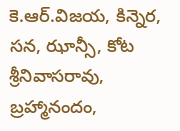కె.ఆర్.విజయ, కిన్నెర, సన, ఝాన్సీ, కోట శ్రీనివాసరావు, బ్రహ్మానందం,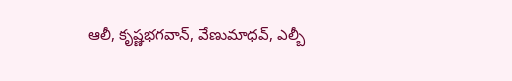ఆలీ, కృష్ణభగవాన్, వేణుమాధవ్, ఎల్బీ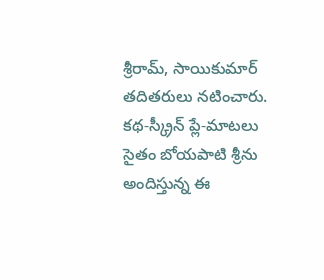శ్రీరామ్, సాయికుమార్ తదితరులు నటించారు. కథ-స్క్రీన్ ప్లే-మాటలు సైతం బోయపాటి శ్రీను అందిస్తున్న ఈ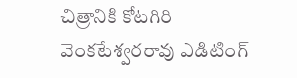చిత్రానికి కోటగిరి వెంకటేశ్వరరావు ఎడిటింగ్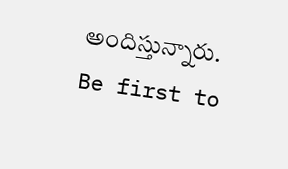అందిస్తున్నారు.
Be first to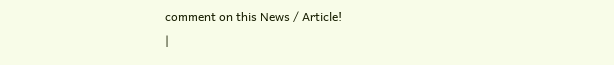comment on this News / Article!
|